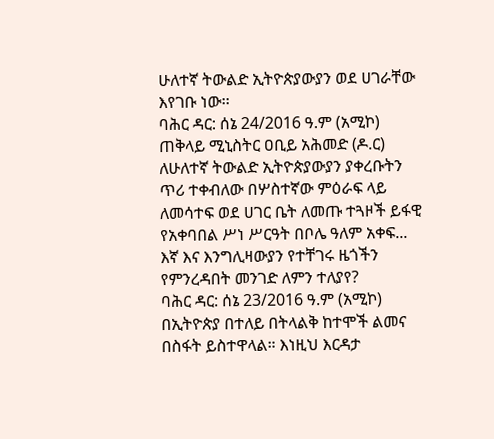ሁለተኛ ትውልድ ኢትዮጵያውያን ወደ ሀገራቸው እየገቡ ነው፡፡
ባሕር ዳር: ሰኔ 24/2016 ዓ.ም (አሚኮ) ጠቅላይ ሚኒስትር ዐቢይ አሕመድ (ዶ.ር) ለሁለተኛ ትውልድ ኢትዮጵያውያን ያቀረቡትን ጥሪ ተቀብለው በሦስተኛው ምዕራፍ ላይ ለመሳተፍ ወደ ሀገር ቤት ለመጡ ተጓዞች ይፋዊ የአቀባበል ሥነ ሥርዓት በቦሌ ዓለም አቀፍ...
እኛ እና እንግሊዛውያን የተቸገሩ ዜጎችን የምንረዳበት መንገድ ለምን ተለያየ?
ባሕር ዳር: ሰኔ 23/2016 ዓ.ም (አሚኮ) በኢትዮጵያ በተለይ በትላልቅ ከተሞች ልመና በስፋት ይስተዋላል። እነዚህ እርዳታ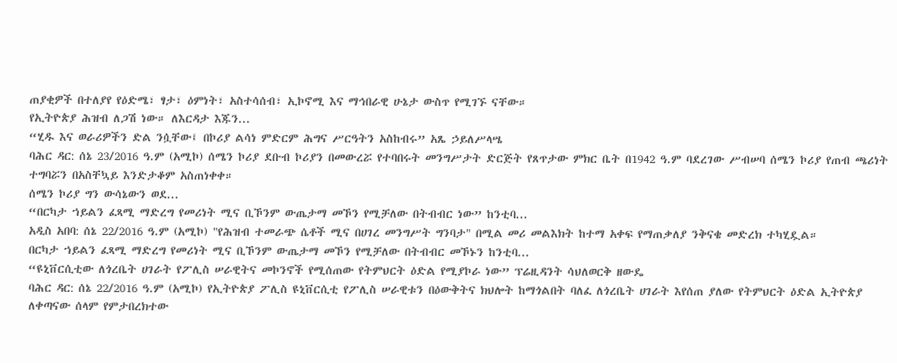ጠያቂዎች በተለያየ የዕድሜ፣ ፃታ፣ ዕምነት፣ አስተሳሰብ፣ ኢኮኖሚ እና ማኅበራዊ ሁኔታ ውስጥ የሚገኙ ናቸው።
የኢትዮጵያ ሕዝብ ለጋሽ ነው። ለእርዳታ እጁን...
“ሂዱ እና ወራሪዎችን ድል ንሷቸው፤ በኮሪያ ልሳነ ምድርም ሕግና ሥርዓትን አስከብሩ” አጼ ኃይለሥላሤ
ባሕር ዳር: ሰኔ 23/2016 ዓ.ም (አሚኮ) ሰሜን ኮሪያ ደቡብ ኮሪያን በመውረሯ የተባበሩት መንግሥታት ድርጅት የጸጥታው ምክር ቤት በ1942 ዓ.ም ባደረገው ሥብሠባ ሰሜን ኮሪያ የጠብ ጫሪነት ተግባሯን በአስቸኳይ እንድታቆም አስጠነቀቀ።
ሰሜን ኮሪያ ግን ውሳኔውን ወደ...
“በርካታ ኀይልን ፈጻሚ ማድረግ የመሪነት ሚና ቢኾንም ውጤታማ መኾን የሚቻለው በትብብር ነው” ከንቲባ...
አዲስ አበባ: ሰኔ 22/2016 ዓ.ም (አሚኮ) "የሕዝብ ተመራጭ ሴቶች ሚና በሀገረ መንግሥት ግንባታ" በሚል መሪ መልእክት ከተማ አቀፍ የማጠቃለያ ንቅናቄ መድረክ ተካሂዷል።
በርካታ ኀይልን ፈጻሚ ማድረግ የመሪነት ሚና ቢኾንም ውጤታማ መኾን የሚቻለው በትብብር መኾኑን ከንቲባ...
“ዩኒቨርሲቲው ለጎረቤት ሀገራት የፖሊስ ሠራዊትና መኮንኖች የሚሰጠው የትምህርት ዕድል የሚያኮራ ነው” ፕሬዚዳንት ሳህለወርቅ ዘውዴ
ባሕር ዳር: ሰኔ 22/2016 ዓ.ም (አሚኮ) የኢትዮጵያ ፖሊስ ዩኒቨርሲቲ የፖሊስ ሠራዊቱን በዕውቅትና ክህሎት ከማጎልበት ባለፈ ለጎረቤት ሀገራት እየሰጠ ያለው የትምህርት ዕድል ኢትዮጵያ ለቀጣናው ሰላም የምታበረክተው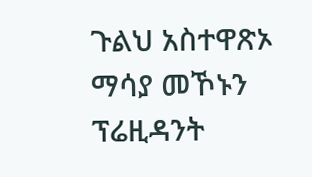ጉልህ አስተዋጽኦ ማሳያ መኾኑን ፕሬዚዳንት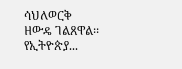ሳህለወርቅ ዘውዴ ገልጸዋል፡፡
የኢትዮጵያ...